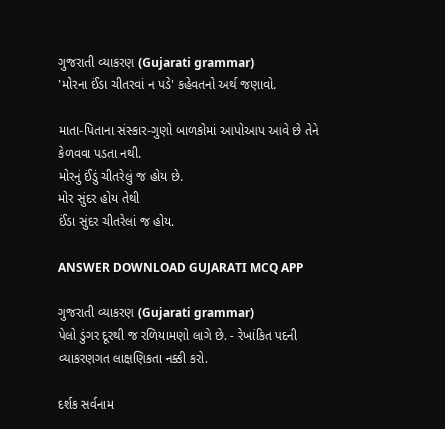ગુજરાતી વ્યાકરણ (Gujarati grammar)
'મોરના ઈંડા ચીતરવાં ન પડે' કહેવતનો અર્થ જણાવો.

માતા-પિતાના સંસ્કાર-ગુણો બાળકોમાં આપોઆપ આવે છે તેને કેળવવા પડતા નથી.
મોરનું ઈંડું ચીતરેલું જ હોય છે.
મોર સુંદર હોય તેથી
ઈંડા સુંદર ચીતરેલાં જ હોય.

ANSWER DOWNLOAD GUJARATI MCQ APP

ગુજરાતી વ્યાકરણ (Gujarati grammar)
પેલો ડુંગર દૂરથી જ રળિયામણો લાગે છે. - રેખાંકિત પદની વ્યાકરણગત લાક્ષણિકતા નક્કી કરો.

દર્શક સર્વનામ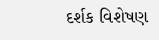દર્શક વિશેષણ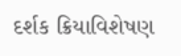દર્શક ક્રિયાવિશેષણ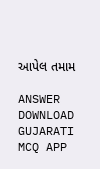આપેલ તમામ

ANSWER DOWNLOAD GUJARATI MCQ APP